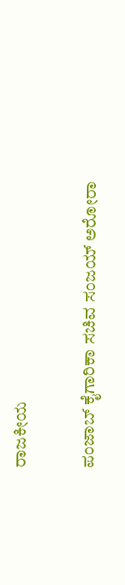ರಾಜಕೀಯ

ಪಂಜಾಬ್ ಕೈಗಾರಿಕಾ ಸಚಿವ ಸಂಜಯ್ ಅರೋರಾ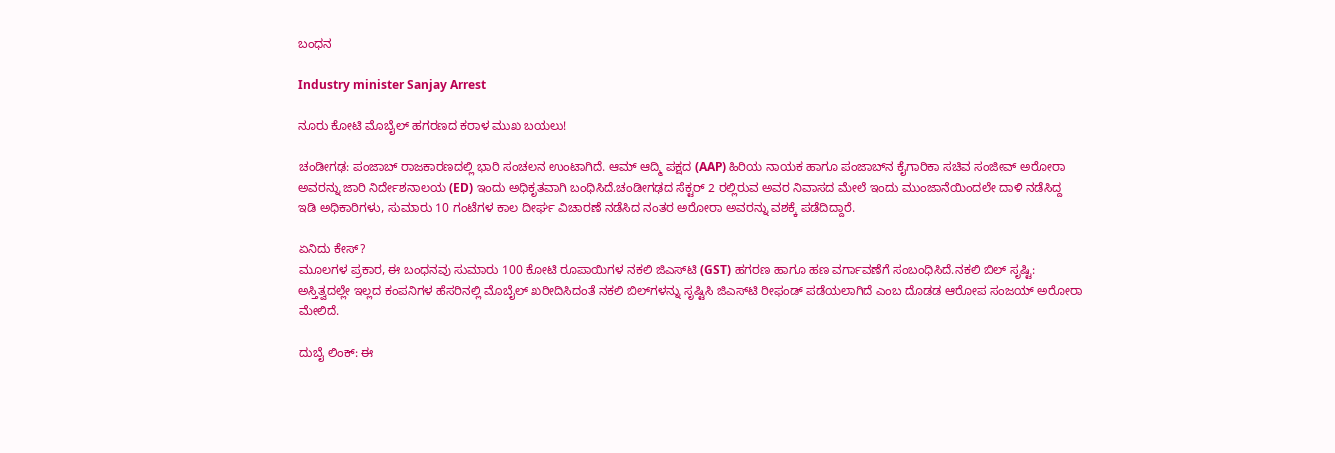ಬಂಧನ

Industry minister Sanjay Arrest

ನೂರು ಕೋಟಿ ಮೊಬೈಲ್ ಹಗರಣದ ಕರಾಳ ಮುಖ ಬಯಲು!

ಚಂಡೀಗಢ: ಪಂಜಾಬ್ ರಾಜಕಾರಣದಲ್ಲಿ ಭಾರಿ ಸಂಚಲನ ಉಂಟಾಗಿದೆ. ಆಮ್ ಆದ್ಮಿ ಪಕ್ಷದ (AAP) ಹಿರಿಯ ನಾಯಕ ಹಾಗೂ ಪಂಜಾಬ್‌ನ ಕೈಗಾರಿಕಾ ಸಚಿವ ಸಂಜೀವ್ ಅರೋರಾ ಅವರನ್ನು ಜಾರಿ ನಿರ್ದೇಶನಾಲಯ (ED) ಇಂದು ಅಧಿಕೃತವಾಗಿ ಬಂಧಿಸಿದೆ.ಚಂಡೀಗಢದ ಸೆಕ್ಟರ್ 2 ರಲ್ಲಿರುವ ಅವರ ನಿವಾಸದ ಮೇಲೆ ಇಂದು ಮುಂಜಾನೆಯಿಂದಲೇ ದಾಳಿ ನಡೆಸಿದ್ದ ಇಡಿ ಅಧಿಕಾರಿಗಳು, ಸುಮಾರು 10 ಗಂಟೆಗಳ ಕಾಲ ದೀರ್ಘ ವಿಚಾರಣೆ ನಡೆಸಿದ ನಂತರ ಅರೋರಾ ಅವರನ್ನು ವಶಕ್ಕೆ ಪಡೆದಿದ್ದಾರೆ.

ಏನಿದು ಕೇಸ್?
ಮೂಲಗಳ ಪ್ರಕಾರ, ಈ ಬಂಧನವು ಸುಮಾರು 100 ಕೋಟಿ ರೂಪಾಯಿಗಳ ನಕಲಿ ಜಿಎಸ್‌ಟಿ (GST) ಹಗರಣ ಹಾಗೂ ಹಣ ವರ್ಗಾವಣೆಗೆ ಸಂಬಂಧಿಸಿದೆ.ನಕಲಿ ಬಿಲ್ ಸೃಷ್ಟಿ: ಅಸ್ತಿತ್ವದಲ್ಲೇ ಇಲ್ಲದ ಕಂಪನಿಗಳ ಹೆಸರಿನಲ್ಲಿ ಮೊಬೈಲ್ ಖರೀದಿಸಿದಂತೆ ನಕಲಿ ಬಿಲ್‌ಗಳನ್ನು ಸೃಷ್ಟಿಸಿ ಜಿಎಸ್‌ಟಿ ರೀಫಂಡ್ ಪಡೆಯಲಾಗಿದೆ ಎಂಬ ದೊಡಡ ಆರೋಪ ಸಂಜಯ್ ಅರೋರಾ ಮೇಲಿದೆ.

ದುಬೈ ಲಿಂಕ್: ಈ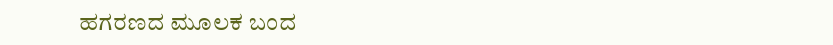ಹಗರಣದ ಮೂಲಕ ಬಂದ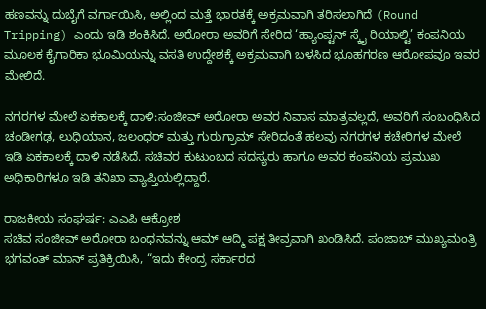ಹಣವನ್ನು ದುಬೈಗೆ ವರ್ಗಾಯಿಸಿ, ಅಲ್ಲಿಂದ ಮತ್ತೆ ಭಾರತಕ್ಕೆ ಅಕ್ರಮವಾಗಿ ತರಿಸಲಾಗಿದೆ (Round Tripping) ಎಂದು ಇಡಿ ಶಂಕಿಸಿದೆ. ಅರೋರಾ ಅವರಿಗೆ ಸೇರಿದ ‘ಹ್ಯಾಂಪ್ಟನ್ ಸ್ಕೈ ರಿಯಾಲ್ಟಿ’ ಕಂಪನಿಯ ಮೂಲಕ ಕೈಗಾರಿಕಾ ಭೂಮಿಯನ್ನು ವಸತಿ ಉದ್ದೇಶಕ್ಕೆ ಅಕ್ರಮವಾಗಿ ಬಳಸಿದ ಭೂಹಗರಣ ಆರೋಪವೂ ಇವರ ಮೇಲಿದೆ.

ನಗರಗಳ ಮೇಲೆ ಏಕಕಾಲಕ್ಕೆ ದಾಳಿ:ಸಂಜೀವ್ ಅರೋರಾ ಅವರ ನಿವಾಸ ಮಾತ್ರವಲ್ಲದೆ, ಅವರಿಗೆ ಸಂಬಂಧಿಸಿದ ಚಂಡೀಗಢ, ಲುಧಿಯಾನ, ಜಲಂಧರ್ ಮತ್ತು ಗುರುಗ್ರಾಮ್ ಸೇರಿದಂತೆ ಹಲವು ನಗರಗಳ ಕಚೇರಿಗಳ ಮೇಲೆ ಇಡಿ ಏಕಕಾಲಕ್ಕೆ ದಾಳಿ ನಡೆಸಿದೆ. ಸಚಿವರ ಕುಟುಂಬದ ಸದಸ್ಯರು ಹಾಗೂ ಅವರ ಕಂಪನಿಯ ಪ್ರಮುಖ ಅಧಿಕಾರಿಗಳೂ ಇಡಿ ತನಿಖಾ ವ್ಯಾಪ್ತಿಯಲ್ಲಿದ್ದಾರೆ.

ರಾಜಕೀಯ ಸಂಘರ್ಷ: ಎಎಪಿ ಆಕ್ರೋಶ
ಸಚಿವ ಸಂಜೀವ್ ಅರೋರಾ ಬಂಧನವನ್ನು ಆಮ್ ಆದ್ಮಿ ಪಕ್ಷ ತೀವ್ರವಾಗಿ ಖಂಡಿಸಿದೆ. ಪಂಜಾಬ್ ಮುಖ್ಯಮಂತ್ರಿ ಭಗವಂತ್ ಮಾನ್ ಪ್ರತಿಕ್ರಿಯಿಸಿ, “ಇದು ಕೇಂದ್ರ ಸರ್ಕಾರದ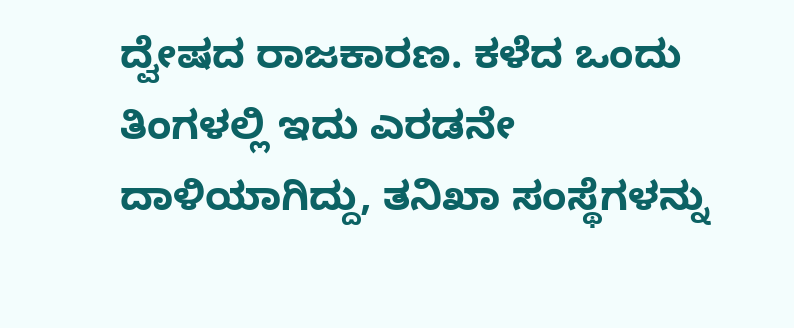ದ್ವೇಷದ ರಾಜಕಾರಣ. ಕಳೆದ ಒಂದು ತಿಂಗಳಲ್ಲಿ ಇದು ಎರಡನೇ ದಾಳಿಯಾಗಿದ್ದು, ತನಿಖಾ ಸಂಸ್ಥೆಗಳನ್ನು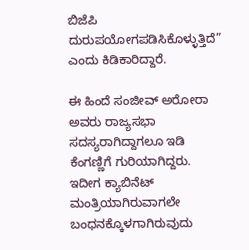ಬಿಜೆಪಿ ದುರುಪಯೋಗಪಡಿಸಿಕೊಳ್ಳುತ್ತಿದೆ” ಎಂದು ಕಿಡಿಕಾರಿದ್ದಾರೆ.

ಈ ಹಿಂದೆ ಸಂಜೀವ್ ಅರೋರಾ ಅವರು ರಾಜ್ಯಸಭಾ ಸದಸ್ಯರಾಗಿದ್ದಾಗಲೂ ಇಡಿ ಕೆಂಗಣ್ಣಿಗೆ ಗುರಿಯಾಗಿದ್ದರು. ಇದೀಗ ಕ್ಯಾಬಿನೆಟ್ ಮಂತ್ರಿಯಾಗಿರುವಾಗಲೇ ಬಂಧನಕ್ಕೊಳಗಾಗಿರುವುದು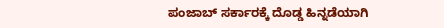ಪಂಜಾಬ್ ಸರ್ಕಾರಕ್ಕೆ ದೊಡ್ಡ ಹಿನ್ನಡೆಯಾಗಿ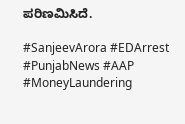ಪರಿಣಮಿಸಿದೆ.

#SanjeevArora #EDArrest #PunjabNews #AAP #MoneyLaundering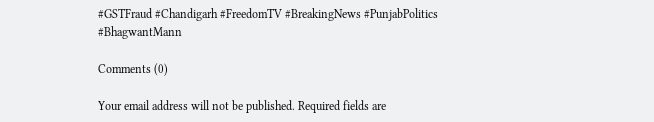#GSTFraud #Chandigarh #FreedomTV #BreakingNews #PunjabPolitics #BhagwantMann

Comments (0)

Your email address will not be published. Required fields are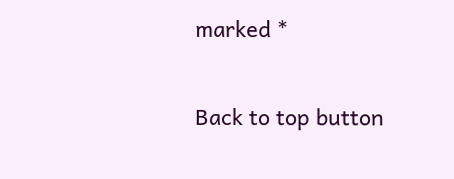marked *

Back to top button